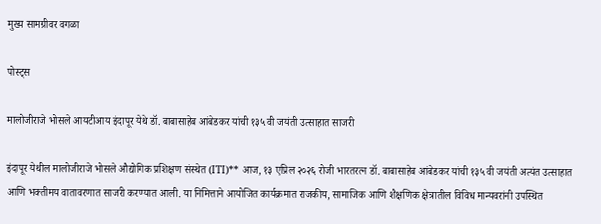मुख्य सामग्रीवर वगळा

पोस्ट्स

मालोजीराजे भोसले आयटीआय इंदापूर येथे डॉ. बाबासाहेब आंबेडकर यांची १३५ वी जयंती उत्साहात साजरी

इंदापूर येथील मालोजीराजे भोसले औद्योगिक प्रशिक्षण संस्थेत (ITI)** आज, १३ एप्रिल २०२६ रोजी भारतरत्न डॉ. बाबासाहेब आंबेडकर यांची १३५ वी जयंती अत्यंत उत्साहात आणि भक्तीमय वातावरणात साजरी करण्यात आली. या निमित्ताने आयोजित कार्यक्रमात राजकीय, सामाजिक आणि शैक्षणिक क्षेत्रातील विविध मान्यवरांनी उपस्थित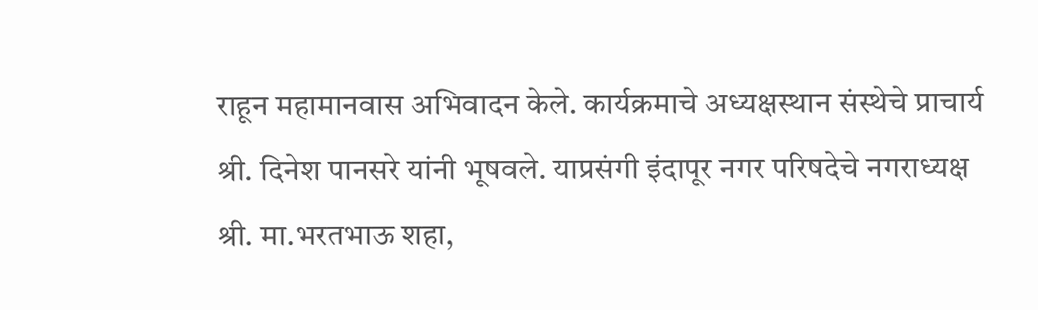राहून महामानवास अभिवादन केले. कार्यक्रमाचे अध्यक्षस्थान संस्थेचे प्राचार्य श्री. दिनेश पानसरे यांनी भूषवले. याप्रसंगी इंदापूर नगर परिषदेचे नगराध्यक्ष श्री. मा.भरतभाऊ शहा,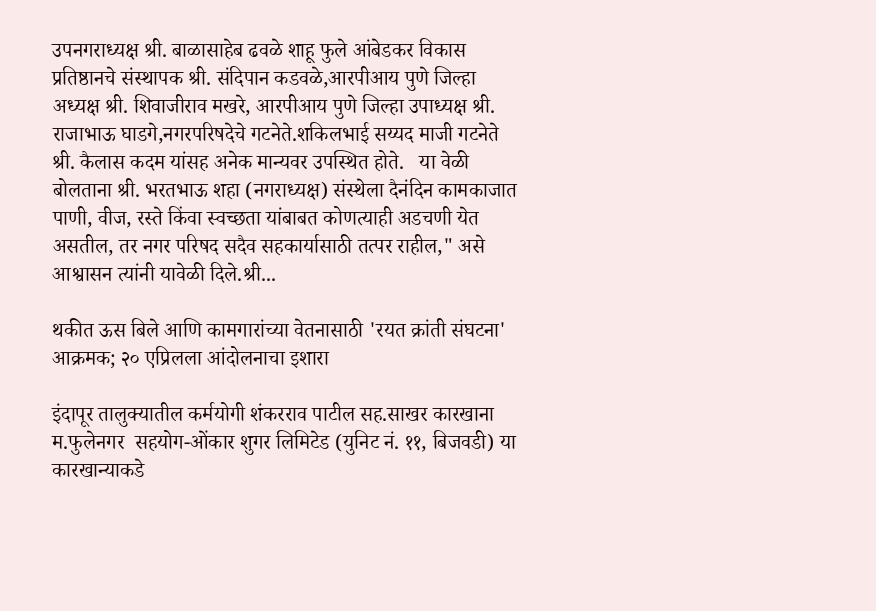उपनगराध्यक्ष श्री. बाळासाहेब ढवळे शाहू फुले आंबेडकर विकास प्रतिष्ठानचे संस्थापक श्री. संदिपान कडवळे,आरपीआय पुणे जिल्हा अध्यक्ष श्री. शिवाजीराव मखरे, आरपीआय पुणे जिल्हा उपाध्यक्ष श्री. राजाभाऊ घाडगे,नगरपरिषदेचे गटनेते.शकिलभाई सय्यद माजी गटनेते श्री. कैलास कदम यांसह अनेक मान्यवर उपस्थित होते.   या वेळी बोलताना श्री. भरतभाऊ शहा (नगराध्यक्ष) संस्थेला दैनंदिन कामकाजात पाणी, वीज, रस्ते किंवा स्वच्छता यांबाबत कोणत्याही अडचणी येत असतील, तर नगर परिषद सदैव सहकार्यासाठी तत्पर राहील," असे आश्वासन त्यांनी यावेळी दिले.श्री...

थकीत ऊस बिले आणि कामगारांच्या वेतनासाठी 'रयत क्रांती संघटना' आक्रमक; २० एप्रिलला आंदोलनाचा इशारा

इंदापूर तालुक्यातील कर्मयोगी शंकरराव पाटील सह.साखर कारखाना म.फुलेनगर  सहयोग-ओंकार शुगर लिमिटेड (युनिट नं. ११, बिजवडी) या कारखान्याकडे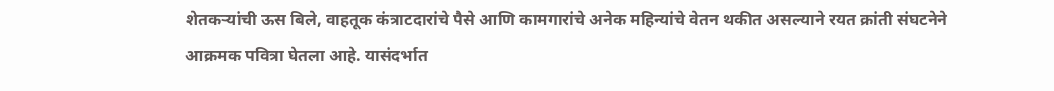शेतकऱ्यांची ऊस बिले, वाहतूक कंत्राटदारांचे पैसे आणि कामगारांचे अनेक महिन्यांचे वेतन थकीत असल्याने रयत क्रांती संघटनेने आक्रमक पवित्रा घेतला आहे. यासंदर्भात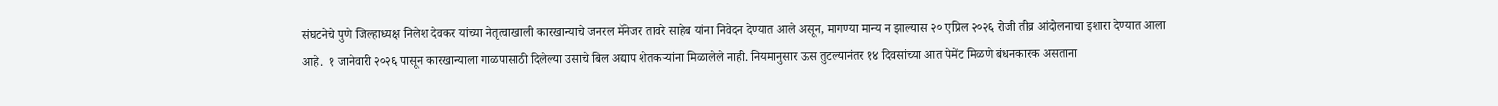संघटनेचे पुणे जिल्हाध्यक्ष निलेश देवकर यांच्या नेतृत्वाखाली कारखान्याचे जनरल मॅनेजर तावरे साहेब यांना निवेदन देण्यात आले असून, मागण्या मान्य न झाल्यास २० एप्रिल २०२६ रोजी तीव्र आंदोलनाचा इशारा देण्यात आला आहे.  १ जानेवारी २०२६ पासून कारखान्याला गाळपासाठी दिलेल्या उसाचे बिल अद्याप शेतकऱ्यांना मिळालेले नाही. नियमानुसार ऊस तुटल्यानंतर १४ दिवसांच्या आत पेमेंट मिळणे बंधनकारक असताना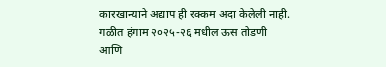कारखान्याने अद्याप ही रक्कम अदा केलेली नाही.            गळीत हंगाम २०२५-२६ मधील ऊस तोडणी आणि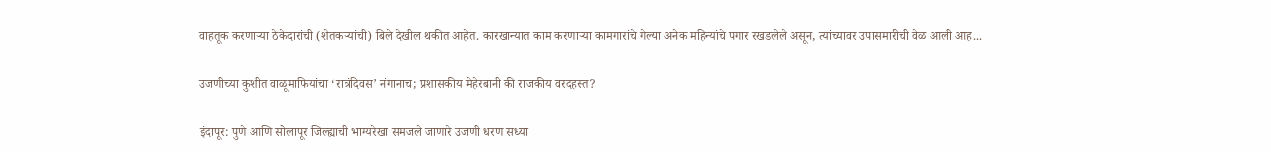वाहतूक करणाऱ्या ठेकेदारांची (शेतकऱ्यांची) बिले देखील थकीत आहेत. कारखान्यात काम करणाऱ्या कामगारांचे गेल्या अनेक महिन्यांचे पगार रखडलेले असून, त्यांच्यावर उपासमारीची वेळ आली आह...

उजणीच्या कुशीत वाळूमाफियांचा ‘रात्रंदिवस’ नंगानाच; प्रशासकीय मेहेरबानी की राजकीय वरदहस्त?

इंदापूर: पुणे आणि सोलापूर जिल्ह्याची भाग्यरेखा समजले जाणारे उजणी धरण सध्या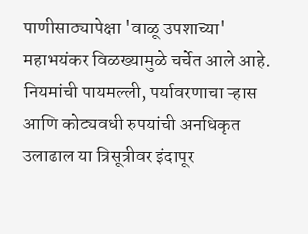पाणीसाठ्यापेक्षा 'वाळू उपशाच्या' महाभयंकर विळख्यामुळे चर्चेत आले आहे. नियमांची पायमल्ली, पर्यावरणाचा ऱ्हास आणि कोट्यवधी रुपयांची अनधिकृत उलाढाल या त्रिसूत्रीवर इंदापूर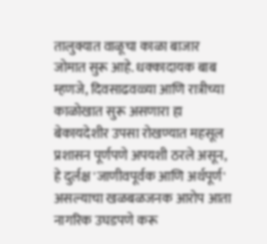तालुक्यात वाळूचा काळा बाजार जोमात सुरू आहे. धक्कादायक बाब म्हणजे, दिवसाढवळ्या आणि रात्रीच्या काळोखात सुरू असणारा हा बेकायदेशीर उपसा रोखण्यात महसूल प्रशासन पूर्णपणे अपयशी ठरले असून, हे दुर्लक्ष 'जाणीवपूर्वक आणि अर्थपूर्ण' असल्याचा खळबळजनक आरोप आता नागरिक उघडपणे करू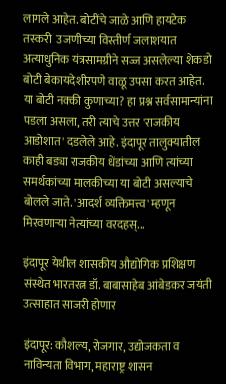लागले आहेत. बोटींचे जाळे आणि हायटेक तस्करी  उजणीच्या विस्तीर्ण जलाशयात अत्याधुनिक यंत्रसामग्रीने सज्ज असलेल्या शेकडो बोटी बेकायदेशीरपणे वाळू उपसा करत आहेत. या बोटी नक्की कुणाच्या? हा प्रश्न सर्वसामान्यांना पडला असला, तरी त्याचे उत्तर 'राजकीय आडोशात' दडलेले आहे. इंदापूर तालुक्यातील काही बड्या राजकीय धेंडांच्या आणि त्यांच्या समर्थकांच्या मालकीच्या या बोटी असल्याचे बोलले जाते. 'आदर्श व्यक्तिमत्त्व' म्हणून मिरवणाऱ्या नेत्यांच्या वरदहस्...

इंदापूर येथील शासकीय औद्योगिक प्रशिक्षण संस्थेत भारतरत्न डॉ. बाबासाहेब आंबेडकर जयंती उत्साहात साजरी होणार

इंदापूर: कौशल्य, रोजगार, उद्योजकता व नाविन्यता विभाग, महाराष्ट्र शासन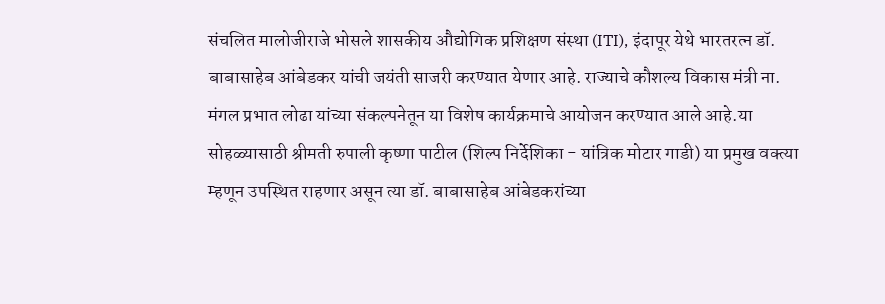संचलित मालोजीराजे भोसले शासकीय औद्योगिक प्रशिक्षण संस्था (ITI), इंदापूर येथे भारतरत्न डॉ. बाबासाहेब आंबेडकर यांची जयंती साजरी करण्यात येणार आहे. राज्याचे कौशल्य विकास मंत्री ना. मंगल प्रभात लोढा यांच्या संकल्पनेतून या विशेष कार्यक्रमाचे आयोजन करण्यात आले आहे.या सोहळ्यासाठी श्रीमती रुपाली कृष्णा पाटील (शिल्प निर्देशिका - यांत्रिक मोटार गाडी) या प्रमुख वक्त्या म्हणून उपस्थित राहणार असून त्या डॉ. बाबासाहेब आंबेडकरांच्या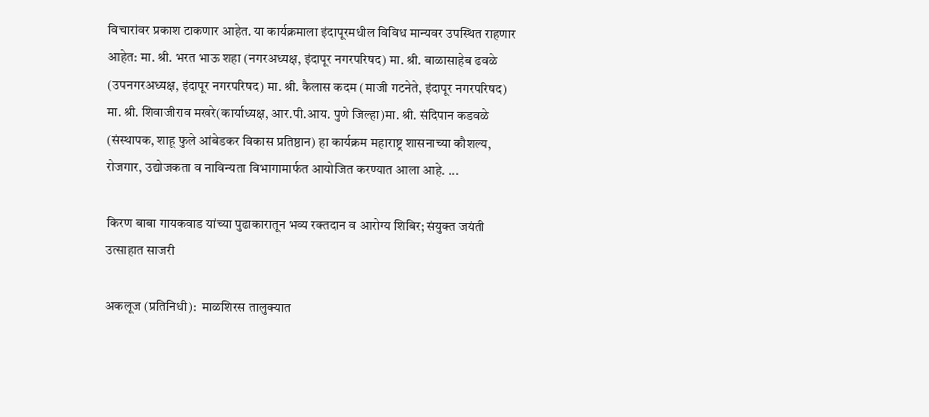विचारांवर प्रकाश टाकणार आहेत. या कार्यक्रमाला इंदापूरमधील विविध मान्यवर उपस्थित राहणार आहेत: मा. श्री. भरत भाऊ शहा (नगरअध्यक्ष, इंदापूर नगरपरिषद) मा. श्री. बाळासाहेब ढवळे (उपनगरअध्यक्ष, इंदापूर नगरपरिषद) मा. श्री. कैलास कदम (माजी गटनेते, इंदापूर नगरपरिषद) मा. श्री. शिवाजीराव मखरे(कार्याध्यक्ष, आर.पी.आय. पुणे जिल्हा)मा. श्री. संदिपान कडवळे (संस्थापक, शाहू फुले आंबेडकर विकास प्रतिष्ठान) हा कार्यक्रम महाराष्ट्र शासनाच्या कौशल्य, रोजगार, उद्योजकता व नाविन्यता विभागामार्फत आयोजित करण्यात आला आहे. ...

किरण बाबा गायकवाड यांच्या पुढाकारातून भव्य रक्तदान व आरोग्य शिबिर; संयुक्त जयंती उत्साहात साजरी

अकलूज (प्रतिनिधी):  माळशिरस तालुक्यात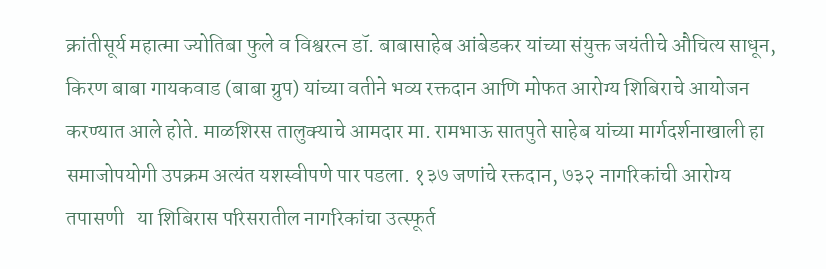क्रांतीसूर्य महात्मा ज्योतिबा फुले व विश्वरत्न डॉ. बाबासाहेब आंबेडकर यांच्या संयुक्त जयंतीचे औचित्य साधून, किरण बाबा गायकवाड (बाबा ग्रुप) यांच्या वतीने भव्य रक्तदान आणि मोफत आरोग्य शिबिराचे आयोजन करण्यात आले होते. माळशिरस तालुक्याचे आमदार मा. रामभाऊ सातपुते साहेब यांच्या मार्गदर्शनाखाली हा समाजोपयोगी उपक्रम अत्यंत यशस्वीपणे पार पडला. १३७ जणांचे रक्तदान, ७३२ नागरिकांची आरोग्य तपासणी   या शिबिरास परिसरातील नागरिकांचा उत्स्फूर्त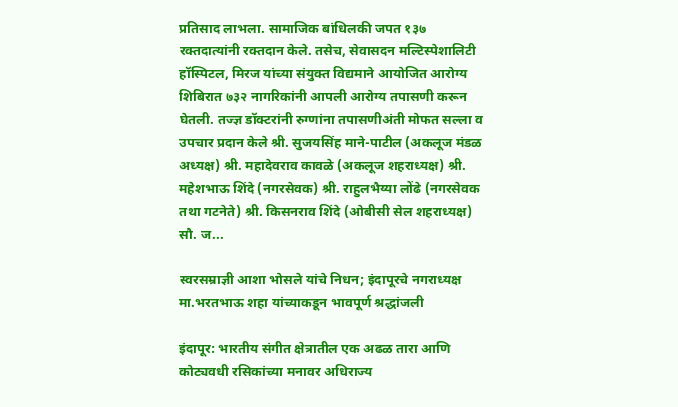प्रतिसाद लाभला. सामाजिक बांधिलकी जपत १३७ रक्तदात्यांनी रक्तदान केले. तसेच, सेवासदन मल्टिस्पेशालिटी हॉस्पिटल, मिरज यांच्या संयुक्त विद्यमाने आयोजित आरोग्य शिबिरात ७३२ नागरिकांनी आपली आरोग्य तपासणी करून घेतली. तज्ज्ञ डॉक्टरांनी रुग्णांना तपासणीअंती मोफत सल्ला व उपचार प्रदान केले श्री. सुजयसिंह माने-पाटील (अकलूज मंडळ अध्यक्ष) श्री. महादेवराव कावळे (अकलूज शहराध्यक्ष) श्री. महेशभाऊ शिंदे (नगरसेवक) श्री. राहुलभैय्या लोंढे (नगरसेवक तथा गटनेते) श्री. किसनराव शिंदे (ओबीसी सेल शहराध्यक्ष) सौ. ज...

स्वरसम्राज्ञी आशा भोसले यांचे निधन; इंदापूरचे नगराध्यक्ष मा.भरतभाऊ शहा यांच्याकडून भावपूर्ण श्रद्धांजली

इंदापूर: भारतीय संगीत क्षेत्रातील एक अढळ तारा आणि कोट्यवधी रसिकांच्या मनावर अधिराज्य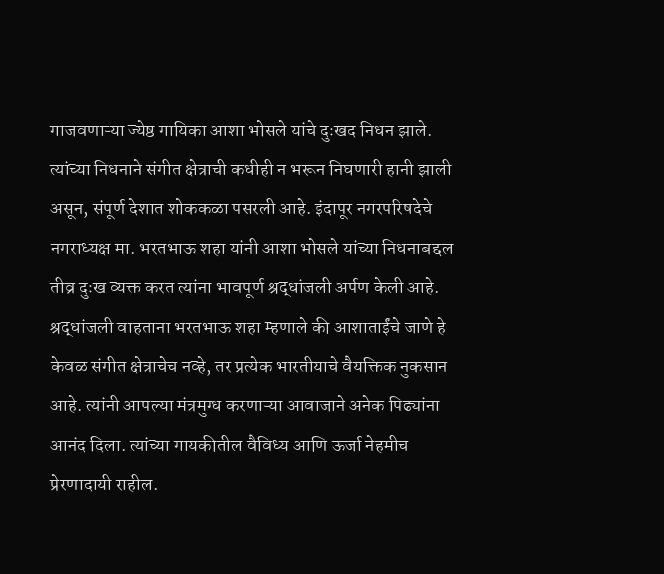गाजवणाऱ्या ज्येष्ठ गायिका आशा भोसले यांचे दुःखद निधन झाले. त्यांच्या निधनाने संगीत क्षेत्राची कधीही न भरून निघणारी हानी झाली असून, संपूर्ण देशात शोककळा पसरली आहे. इंदापूर नगरपरिषदेचे नगराध्यक्ष मा. भरतभाऊ शहा यांनी आशा भोसले यांच्या निधनाबद्दल तीव्र दुःख व्यक्त करत त्यांना भावपूर्ण श्रद्धांजली अर्पण केली आहे.          श्रद्धांजली वाहताना भरतभाऊ शहा म्हणाले की आशाताईंचे जाणे हे केवळ संगीत क्षेत्राचेच नव्हे, तर प्रत्येक भारतीयाचे वैयक्तिक नुकसान आहे. त्यांनी आपल्या मंत्रमुग्ध करणाऱ्या आवाजाने अनेक पिढ्यांना आनंद दिला. त्यांच्या गायकीतील वैविध्य आणि ऊर्जा नेहमीच प्रेरणादायी राहील.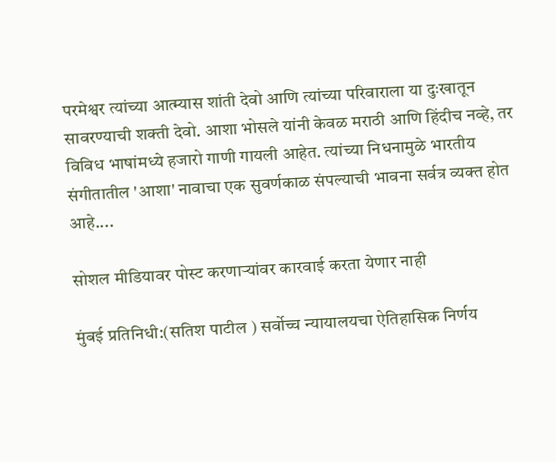परमेश्वर त्यांच्या आत्म्यास शांती देवो आणि त्यांच्या परिवाराला या दुःखातून सावरण्याची शक्ती देवो. आशा भोसले यांनी केवळ मराठी आणि हिंदीच नव्हे, तर विविध भाषांमध्ये हजारो गाणी गायली आहेत. त्यांच्या निधनामुळे भारतीय संगीतातील 'आशा' नावाचा एक सुवर्णकाळ संपल्याची भावना सर्वत्र व्यक्त होत आहे....

सोशल मीडियावर पोस्ट करणाऱ्यांवर कारवाई करता येणार नाही

मुंबई प्रतिनिधी:(सतिश पाटील ) सर्वोच्च न्यायालयचा ऐतिहासिक निर्णय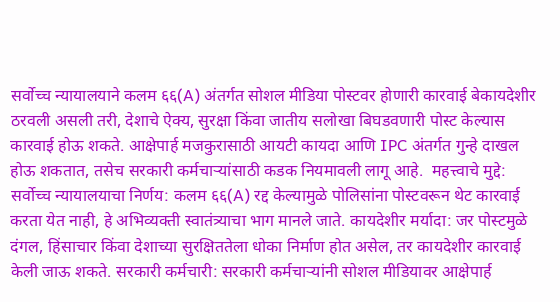सर्वोच्च न्यायालयाने कलम ६६(A) अंतर्गत सोशल मीडिया पोस्टवर होणारी कारवाई बेकायदेशीर ठरवली असली तरी, देशाचे ऐक्य, सुरक्षा किंवा जातीय सलोखा बिघडवणारी पोस्ट केल्यास कारवाई होऊ शकते. आक्षेपार्ह मजकुरासाठी आयटी कायदा आणि IPC अंतर्गत गुन्हे दाखल होऊ शकतात, तसेच सरकारी कर्मचाऱ्यांसाठी कडक नियमावली लागू आहे.  महत्त्वाचे मुद्दे: सर्वोच्च न्यायालयाचा निर्णय: कलम ६६(A) रद्द केल्यामुळे पोलिसांना पोस्टवरून थेट कारवाई करता येत नाही, हे अभिव्यक्ती स्वातंत्र्याचा भाग मानले जाते. कायदेशीर मर्यादा: जर पोस्टमुळे दंगल, हिंसाचार किंवा देशाच्या सुरक्षिततेला धोका निर्माण होत असेल, तर कायदेशीर कारवाई केली जाऊ शकते. सरकारी कर्मचारी: सरकारी कर्मचाऱ्यांनी सोशल मीडियावर आक्षेपार्ह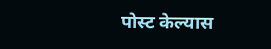पोस्ट केल्यास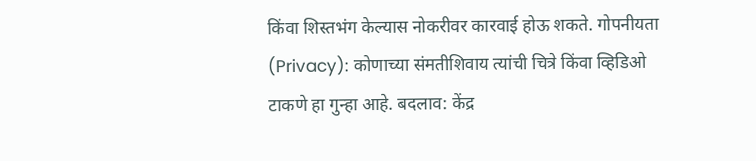किंवा शिस्तभंग केल्यास नोकरीवर कारवाई होऊ शकते. गोपनीयता (Privacy): कोणाच्या संमतीशिवाय त्यांची चित्रे किंवा व्हिडिओ टाकणे हा गुन्हा आहे. बदलाव: केंद्र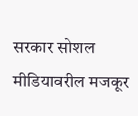सरकार सोशल मीडियावरील मजकूर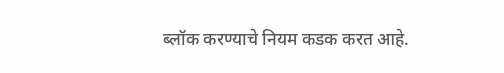ब्लॉक करण्याचे नियम कडक करत आहे.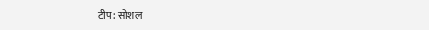टीप: सोशल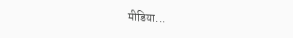मीडिया...